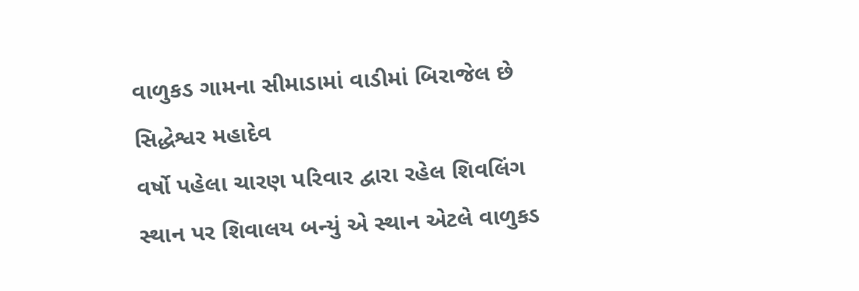વાળુકડ ગામના સીમાડામાં વાડીમાં બિરાજેલ છે સિદ્ધેશ્વર મહાદેવ
વર્ષો પહેલા ચારણ પરિવાર દ્વારા રહેલ શિવલિંગ સ્થાન પર શિવાલય બન્યું એ સ્થાન એટલે વાળુકડ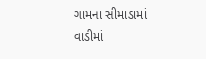ગામના સીમાડામાં વાડીમાં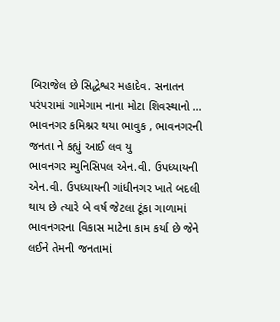બિરાજેલ છે સિદ્ધેશ્વર મહાદેવ. સનાતન પરંપરામાં ગામેગામ નાના મોટા શિવસ્થાનો ...
ભાવનગર કમિશ્નર થયા ભાવુક , ભાવનગરની જનતા ને કહ્યું આઈ લવ યુ
ભાવનગર મ્યુનિસિપલ એન.વી. ઉપધ્યાયની એન.વી. ઉપધ્યાયની ગાંધીનગર ખાતે બદલી થાય છે ત્યારે બે વર્ષ જેટલા ટૂંકા ગાળામાં ભાવનગરના વિકાસ માટેના કામ કર્યા છે જેને લઈને તેમની જનતામાં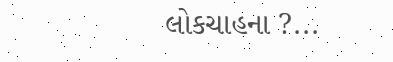લોકચાહના ?...